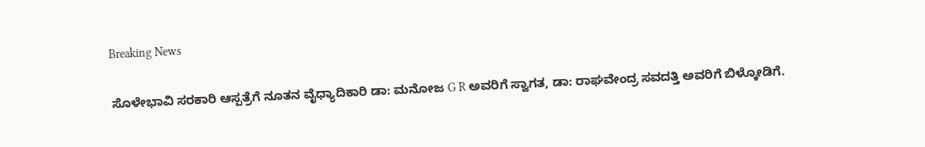Breaking News

ಸೊಳೇಭಾವಿ ಸರಕಾರಿ ಆಸ್ಪತ್ರೆಗೆ ನೂತನ ವೈಧ್ಯಾದಿಕಾರಿ ಡಾ: ಮನೋಜ G R ಅವರಿಗೆ ಸ್ವಾಗತ, ಡಾ: ರಾಘವೇಂದ್ರ ಸವದತ್ತಿ ಅವರಿಗೆ ಬಿಳ್ಕೋಡಿಗೆ.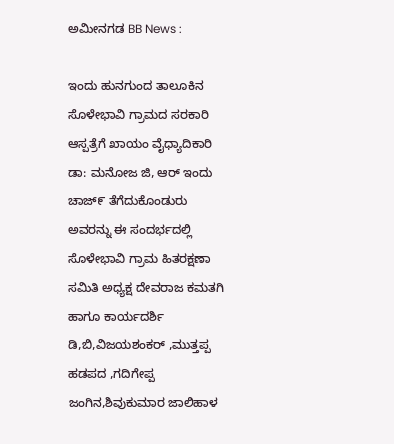ಅಮೀನಗಡ BB News :

ಇಂದು ಹುನಗುಂದ ತಾಲೂಕಿನ ಸೊಳೇಭಾವಿ ಗ್ರಾಮದ ಸರಕಾರಿ ಆಸ್ಪತ್ರೆಗೆ ಖಾಯಂ ವೈಧ್ಯಾದಿಕಾರಿ ಡಾ: ಮನೋಜ ಜಿ, ಆರ್ ಇಂದು ಚಾಜ್೯ ತೆಗೆದುಕೊಂಡುರು ಅವರನ್ನು ಈ ಸಂದರ್ಭದಲ್ಲಿ ಸೊಳೇಭಾವಿ ಗ್ರಾಮ ಹಿತರಕ್ಷಣಾ ಸಮಿತಿ ಅಧ್ಯಕ್ಷ ದೇವರಾಜ ಕಮತಗಿ ಹಾಗೂ ಕಾರ್ಯದರ್ಶಿ ಡಿ,ಬಿ,ವಿಜಯಶಂಕರ್ ,ಮುತ್ತಪ್ಪ ಹಡಪದ ,ಗದಿಗೇಪ್ಪ ಜಂಗಿನ,ಶಿವುಕುಮಾರ ಜಾಲಿಹಾಳ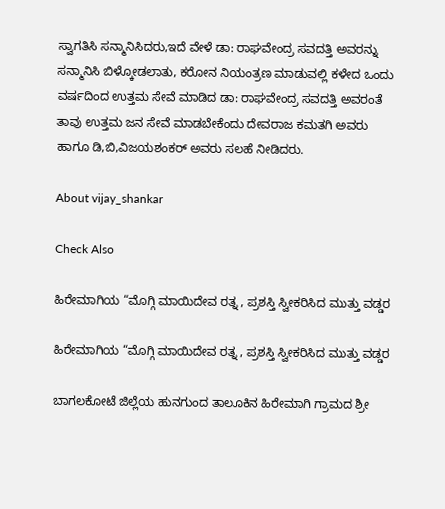ಸ್ವಾಗತಿಸಿ ಸನ್ಮಾನಿಸಿದರು,ಇದೆ ವೇಳೆ ಡಾ: ರಾಘವೇಂದ್ರ ಸವದತ್ತಿ ಅವರನ್ನು ಸನ್ಮಾನಿಸಿ ಬಿಳ್ಕೋಡಲಾತು, ಕರೋನ ನಿಯಂತ್ರಣ ಮಾಡುವಲ್ಲಿ ಕಳೇದ ಒಂದು ವರ್ಷದಿಂದ ಉತ್ತಮ ಸೇವೆ ಮಾಡಿದ ಡಾ: ರಾಘವೇಂದ್ರ ಸವದತ್ತಿ ಅವರಂತೆ ತಾವು ಉತ್ತಮ ಜನ ಸೇವೆ ಮಾಡಬೇಕೆಂದು ದೇವರಾಜ ಕಮತಗಿ ಅವರು ಹಾಗೂ ಡಿ,ಬಿ,ವಿಜಯಶಂಕರ್ ಅವರು ಸಲಹೆ ನೀಡಿದರು.

About vijay_shankar

Check Also

ಹಿರೇಮಾಗಿಯ “ಮೊಗ್ಗಿ ಮಾಯಿದೇವ ರತ್ನ , ಪ್ರಶಸ್ತಿ ಸ್ವೀಕರಿಸಿದ ಮುತ್ತು ವಡ್ಡರ

ಹಿರೇಮಾಗಿಯ “ಮೊಗ್ಗಿ ಮಾಯಿದೇವ ರತ್ನ , ಪ್ರಶಸ್ತಿ ಸ್ವೀಕರಿಸಿದ ಮುತ್ತು ವಡ್ಡರ

ಬಾಗಲಕೋಟೆ ಜಿಲ್ಲೆಯ ಹುನಗುಂದ ತಾಲೂಕಿನ ಹಿರೇಮಾಗಿ ಗ್ರಾಮದ ಶ್ರೀ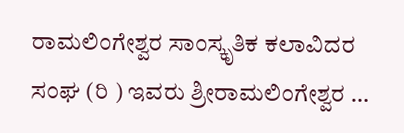ರಾಮಲಿಂಗೇಶ್ವರ ಸಾಂಸ್ಕೃತಿಕ ಕಲಾವಿದರ ಸಂಘ (ರಿ ) ಇವರು ಶ್ರೀರಾಮಲಿಂಗೇಶ್ವರ …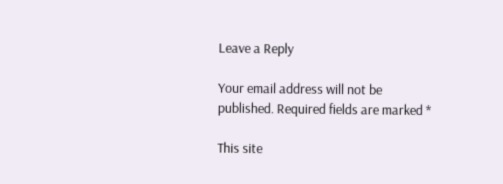Leave a Reply

Your email address will not be published. Required fields are marked *

This site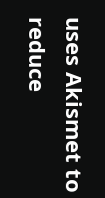uses Akismet to reduce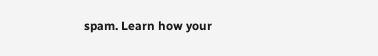spam. Learn how your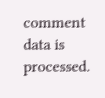comment data is processed.